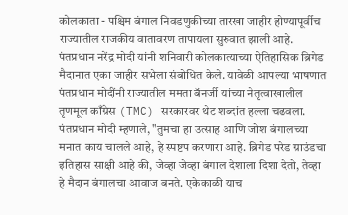कोलकाता - पश्चिम बंगाल निवडणुकीच्या तारखा जाहीर होण्यापूर्वीच राज्यातील राजकीय वातावरण तापायला सुरुवात झाली आहे. पंतप्रधान नरेंद्र मोदी यांनी शनिवारी कोलकात्याच्या ऐतिहासिक ब्रिगेड मैदानात एका जाहीर सभेला संबोधित केले. यावेळी आपल्या भाषणात पंतप्रधान मोदींनी राज्यातील ममता बॅनर्जी यांच्या नेतृत्वाखालील तृणमूल काँग्रेस (TMC) सरकारवर थेट शब्दांत हल्ला चढवला.
पंतप्रधान मोदी म्हणाले, "तुमचा हा उत्साह आणि जोश बंगालच्या मनात काय चालले आहे, हे स्पष्टप करणारा आहे. ब्रिगेड परेड ग्राउंडचा इतिहास साक्षी आहे की, जेव्हा जेव्हा बंगाल देशाला दिशा देतो, तेव्हा हे मैदान बंगालचा आवाज बनते. एकेकाळी याच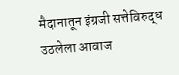मैदानातून इंग्रजी सत्तेविरुद्ध उठलेला आवाज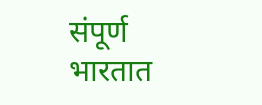संपूर्ण भारतात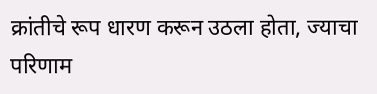क्रांतीचे रूप धारण करून उठला होता, ज्याचा परिणाम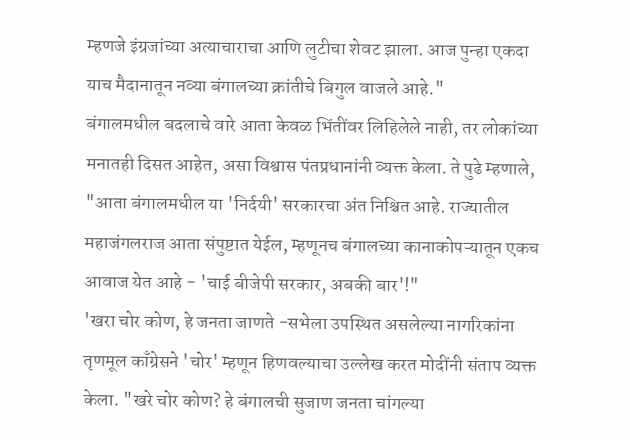म्हणजे इंग्रजांच्या अत्याचाराचा आणि लुटीचा शेवट झाला. आज पुन्हा एकदा याच मैदानातून नव्या बंगालच्या क्रांतीचे बिगुल वाजले आहे."
बंगालमधील बदलाचे वारे आता केवळ भिंतींवर लिहिलेले नाही, तर लोकांच्या मनातही दिसत आहेत, असा विश्वास पंतप्रधानांनी व्यक्त केला. ते पुढे म्हणाले, "आता बंगालमधील या 'निर्दयी' सरकारचा अंत निश्चित आहे. राज्यातील महाजंगलराज आता संपुष्टात येईल, म्हणूनच बंगालच्या कानाकोपऱ्यातून एकच आवाज येत आहे - 'चाई बीजेपी सरकार, अबकी बार'!"
'खरा चोर कोण, हे जनता जाणते -सभेला उपस्थित असलेल्या नागरिकांना तृणमूल काँग्रेसने 'चोर' म्हणून हिणवल्याचा उल्लेख करत मोदींनी संताप व्यक्त केला. "खरे चोर कोण? हे बंगालची सुजाण जनता चांगल्या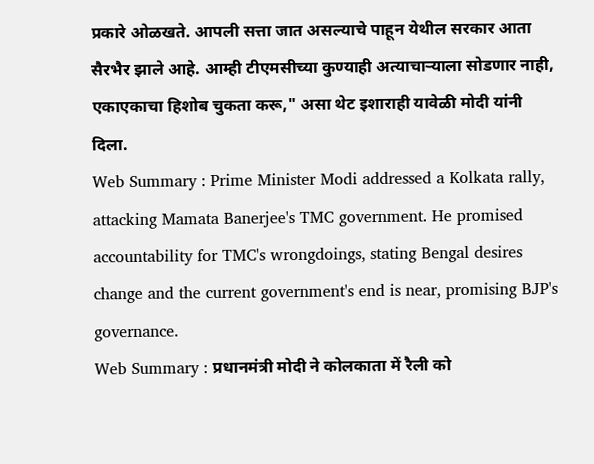प्रकारे ओळखते. आपली सत्ता जात असल्याचे पाहून येथील सरकार आता सैरभैर झाले आहे. आम्ही टीएमसीच्या कुण्याही अत्याचाऱ्याला सोडणार नाही, एकाएकाचा हिशोब चुकता करू," असा थेट इशाराही यावेळी मोदी यांनी दिला.
Web Summary : Prime Minister Modi addressed a Kolkata rally, attacking Mamata Banerjee's TMC government. He promised accountability for TMC's wrongdoings, stating Bengal desires change and the current government's end is near, promising BJP's governance.
Web Summary : प्रधानमंत्री मोदी ने कोलकाता में रैली को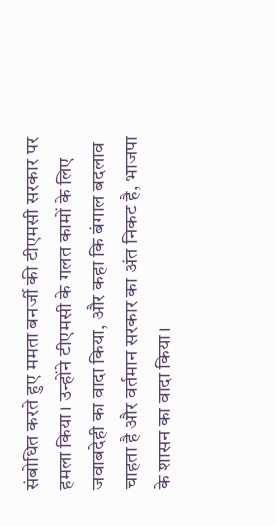संबोधित करते हुए ममता बनर्जी की टीएमसी सरकार पर हमला किया। उन्होंने टीएमसी के गलत कामों के लिए जवाबदेही का वादा किया, और कहा कि बंगाल बदलाव चाहता है और वर्तमान सरकार का अंत निकट है, भाजपा के शासन का वादा किया।